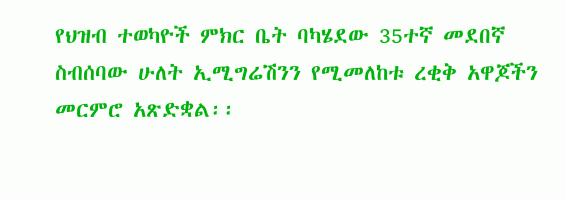የህዝብ ተወካዮች ምክር ቤት ባካሄደው 35ተኛ መደበኛ ስብሰባው ሁለት ኢሚግሬሽንን የሚመለከቱ ረቂቅ አዋጆችን መርምሮ አጽድቋል፡፡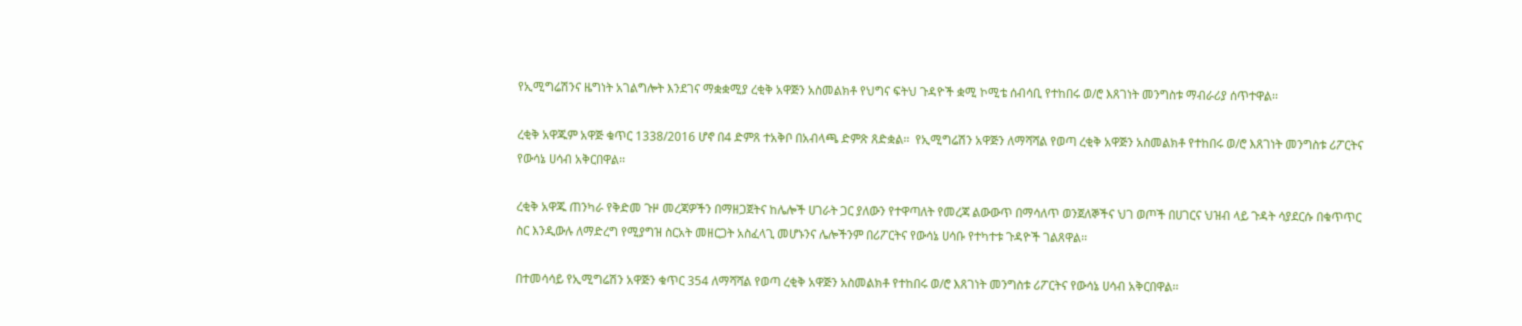የኢሚግሬሽንና ዜግነት አገልግሎት እንደገና ማቋቋሚያ ረቂቅ አዋጅን አስመልክቶ የህግና ፍትህ ጉዳዮች ቋሚ ኮሚቴ ሰብሳቢ የተከበሩ ወ/ሮ እጸገነት መንግስቱ ማብራሪያ ሰጥተዋል፡፡

ረቂቅ አዋጁም አዋጅ ቁጥር 1338/2016 ሆኖ በ4 ድምጸ ተአቅቦ በአብላጫ ድምጽ ጸድቋል፡፡  የኢሚግሬሽን አዋጅን ለማሻሻል የወጣ ረቂቅ አዋጅን አስመልክቶ የተከበሩ ወ/ሮ እጸገነት መንግስቱ ሪፖርትና የውሳኔ ሀሳብ አቅርበዋል፡፡

ረቂቅ አዋጁ ጠንካራ የቅድመ ጉዞ መረጃዎችን በማዘጋጀትና ከሌሎች ሀገራት ጋር ያለውን የተዋጣለት የመረጃ ልውውጥ በማሳለጥ ወንጀለኞችና ህገ ወጦች በሀገርና ህዝብ ላይ ጉዳት ሳያደርሱ በቁጥጥር ስር እንዲውሉ ለማድረግ የሚያግዝ ስርአት መዘርጋት አስፈላጊ መሆኑንና ሌሎችንም በሪፖርትና የውሳኔ ሀሳቡ የተካተቱ ጉዳዮች ገልጸዋል፡፡

በተመሳሳይ የኢሚግሬሽን አዋጅን ቁጥር 354 ለማሻሻል የወጣ ረቂቅ አዋጅን አስመልክቶ የተከበሩ ወ/ሮ እጸገነት መንግስቱ ሪፖርትና የውሳኔ ሀሳብ አቅርበዋል፡፡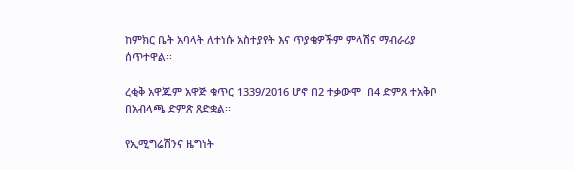ከምክር ቤት አባላት ለተነሱ አስተያየት እና ጥያቄዎችም ምላሽና ማብራሪያ ሰጥተዋል፡፡

ረቂቅ አዋጁም አዋጅ ቁጥር 1339/2016 ሆኖ በ2 ተቃውሞ  በ4 ድምጸ ተአቅቦ በአብላጫ ድምጽ ጸድቋል፡፡

የኢሚግሬሽንና ዜግነት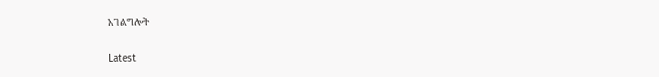አገልግሎት

Latest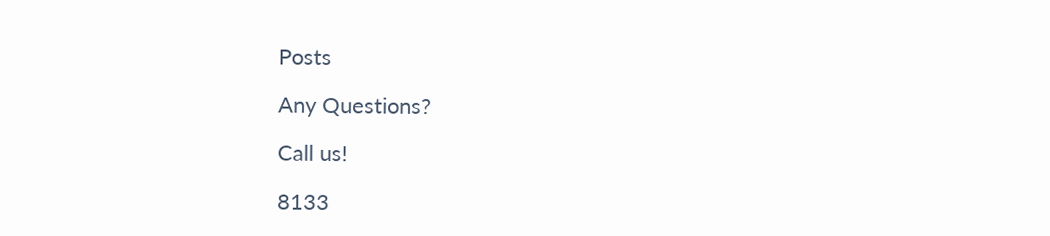Posts

Any Questions?

Call us!

8133